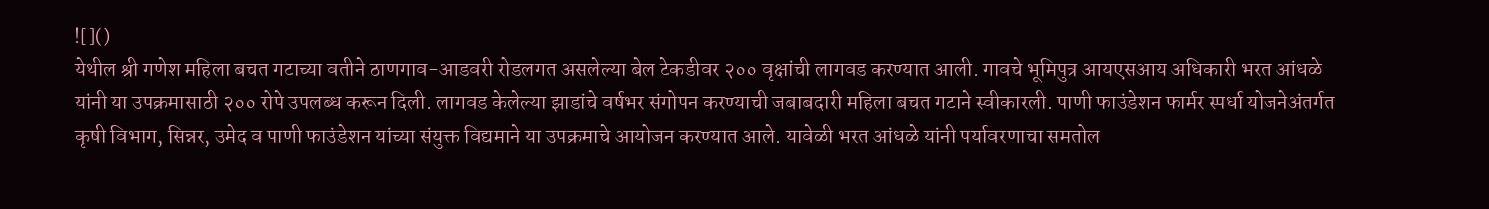![]()
येथील श्री गणेश महिला बचत गटाच्या वतीने ठाणगाव-आडवरी रोडलगत असलेल्या बेल टेकडीवर २०० वृक्षांची लागवड करण्यात आली. गावचे भूमिपुत्र आयएसआय अधिकारी भरत आंधळे यांनी या उपक्रमासाठी २०० रोपे उपलब्ध करून दिली. लागवड केलेल्या झाडांचे वर्षभर संगोपन करण्याची जबाबदारी महिला बचत गटाने स्वीकारली. पाणी फाउंडेशन फार्मर स्पर्धा योजनेअंतर्गत कृषी विभाग, सिन्नर, उमेद व पाणी फाउंडेशन यांच्या संयुक्त विद्यमाने या उपक्रमाचे आयोजन करण्यात आले. यावेळी भरत आंधळे यांनी पर्यावरणाचा समतोल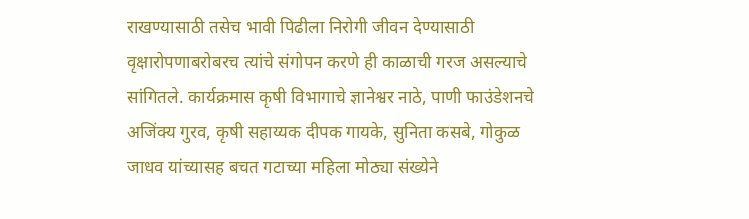राखण्यासाठी तसेच भावी पिढीला निरोगी जीवन देण्यासाठी वृक्षारोपणाबरोबरच त्यांचे संगोपन करणे ही काळाची गरज असल्याचे सांगितले. कार्यक्रमास कृषी विभागाचे ज्ञानेश्वर नाठे, पाणी फाउंडेशनचे अजिंक्य गुरव, कृषी सहाय्यक दीपक गायके, सुनिता कसबे, गोकुळ जाधव यांच्यासह बचत गटाच्या महिला मोठ्या संख्येने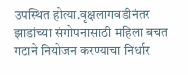उपस्थित होत्या.वृक्षलागवडीनंतर झाडांच्या संगोपनासाठी महिला बचत गटाने नियोजन करण्याचा निर्धार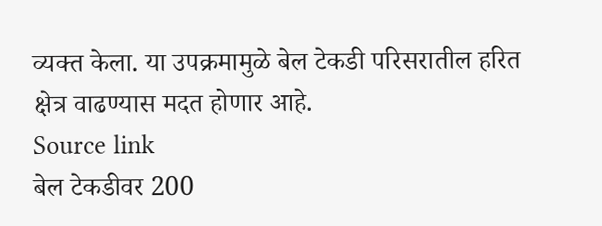व्यक्त केला. या उपक्रमामुळे बेल टेकडी परिसरातील हरित क्षेत्र वाढण्यास मदत होणार आहे.
Source link
बेल टेकडीवर 200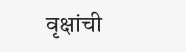वृक्षांची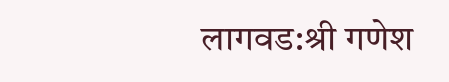लागवड:श्री गणेश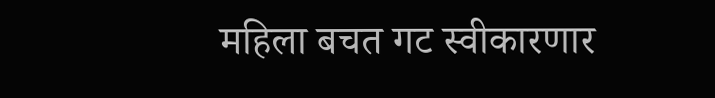महिला बचत गट स्वीकारणार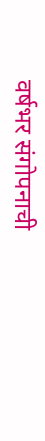वर्षभर संगोपनाची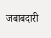जबाबदारी